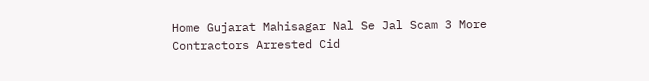Home Gujarat Mahisagar Nal Se Jal Scam 3 More Contractors Arrested Cid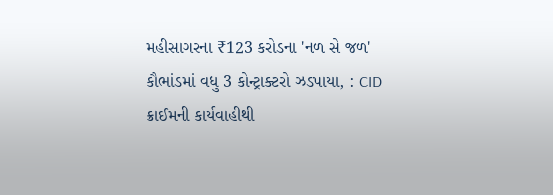મહીસાગરના ₹123 કરોડના 'નળ સે જળ' કૌભાંડમાં વધુ 3 કોન્ટ્રાક્ટરો ઝડપાયા, : CID ક્રાઈમની કાર્યવાહીથી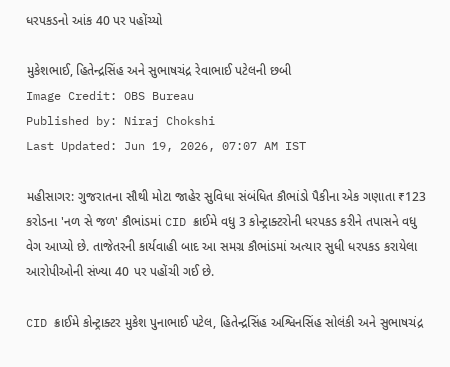ધરપકડનો આંક 40 પર પહોંચ્યો

મુકેશભાઈ, હિતેન્દ્રસિંહ અને સુભાષચંદ્ર રેવાભાઈ પટેલની છબી
Image Credit: OBS Bureau
Published by: Niraj Chokshi
Last Updated: Jun 19, 2026, 07:07 AM IST

મહીસાગર: ગુજરાતના સૌથી મોટા જાહેર સુવિધા સંબંધિત કૌભાંડો પૈકીના એક ગણાતા ₹123 કરોડના 'નળ સે જળ' કૌભાંડમાં CID ક્રાઈમે વધુ 3 કોન્ટ્રાક્ટરોની ધરપકડ કરીને તપાસને વધુ વેગ આપ્યો છે. તાજેતરની કાર્યવાહી બાદ આ સમગ્ર કૌભાંડમાં અત્યાર સુધી ધરપકડ કરાયેલા આરોપીઓની સંખ્યા 40 પર પહોંચી ગઈ છે.

CID ક્રાઈમે કોન્ટ્રાક્ટર મુકેશ પુનાભાઈ પટેલ, હિતેન્દ્રસિંહ અશ્વિનસિંહ સોલંકી અને સુભાષચંદ્ર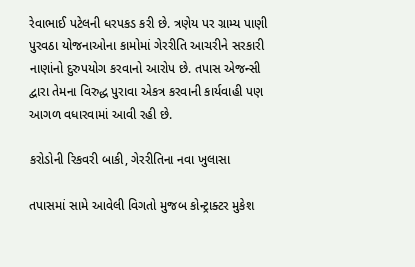રેવાભાઈ પટેલની ધરપકડ કરી છે. ત્રણેય પર ગ્રામ્ય પાણી પુરવઠા યોજનાઓના કામોમાં ગેરરીતિ આચરીને સરકારી નાણાંનો દુરુપયોગ કરવાનો આરોપ છે. તપાસ એજન્સી દ્વારા તેમના વિરુદ્ધ પુરાવા એકત્ર કરવાની કાર્યવાહી પણ આગળ વધારવામાં આવી રહી છે.

કરોડોની રિકવરી બાકી, ગેરરીતિના નવા ખુલાસા

તપાસમાં સામે આવેલી વિગતો મુજબ કોન્ટ્રાક્ટર મુકેશ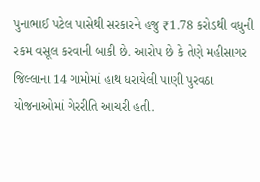પુનાભાઈ પટેલ પાસેથી સરકારને હજુ ₹1.78 કરોડથી વધુની રકમ વસૂલ કરવાની બાકી છે. આરોપ છે કે તેણે મહીસાગર જિલ્લાના 14 ગામોમાં હાથ ધરાયેલી પાણી પુરવઠા યોજનાઓમાં ગેરરીતિ આચરી હતી.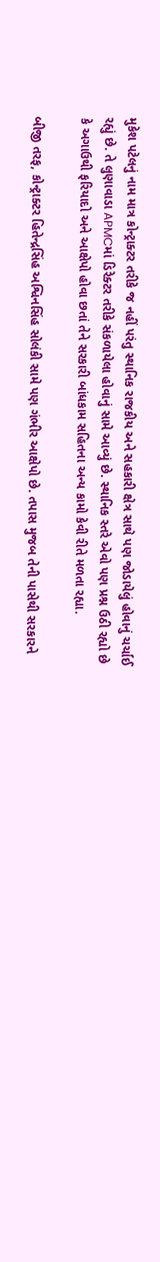મુકેશ પટેલનું નામ માત્ર કોન્ટ્રાક્ટર તરીકે જ નહીં પરંતુ સ્થાનિક રાજકીય અને સહકારી ક્ષેત્ર સાથે પણ જોડાયેલું હોવાનું ચર્ચાઈ રહ્યું છે. તે લુણાવાડા APMCમાં ડિરેક્ટર તરીકે સંકળાયેલા હોવાનું સામે આવ્યું છે. સ્થાનિક સ્તરે એવો પણ પ્રશ્ન ઉઠી રહ્યો છે કે અગાઉથી ફરિયાદો અને આક્ષેપો હોવા છતાં તેને સરકારી બાંધકામ સહિતના અન્ય કામો કેવી રીતે મળતા રહ્યા.

બીજી તરફ, કોન્ટ્રાક્ટર હિતેન્દ્રસિંહ અશ્વિનસિંહ સોલંકી સામે પણ ગંભીર આક્ષેપો છે. તપાસ મુજબ તેની પાસેથી સરકારને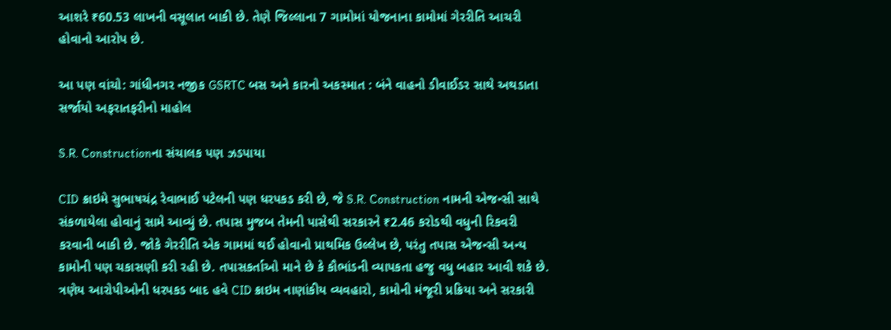આશરે ₹60.53 લાખની વસૂલાત બાકી છે. તેણે જિલ્લાના 7 ગામોમાં યોજનાના કામોમાં ગેરરીતિ આચરી હોવાનો આરોપ છે.

આ પણ વાંચો: ગાંધીનગર નજીક GSRTC બસ અને કારનો અકસ્માત : બંને વાહનો ડીવાઈડર સાથે અથડાતા સર્જાયો અફરાતફરીનો માહોલ

S.R. Constructionના સંચાલક પણ ઝડપાયા

CID ક્રાઇમે સુભાષચંદ્ર રેવાભાઈ પટેલની પણ ધરપકડ કરી છે, જે S.R. Construction નામની એજન્સી સાથે સંકળાયેલા હોવાનું સામે આવ્યું છે. તપાસ મુજબ તેમની પાસેથી સરકારને ₹2.46 કરોડથી વધુની રિકવરી કરવાની બાકી છે. જોકે ગેરરીતિ એક ગામમાં થઈ હોવાનો પ્રાથમિક ઉલ્લેખ છે, પરંતુ તપાસ એજન્સી અન્ય કામોની પણ ચકાસણી કરી રહી છે. તપાસકર્તાઓ માને છે કે કૌભાંડની વ્યાપકતા હજુ વધુ બહાર આવી શકે છે. ત્રણેય આરોપીઓની ધરપકડ બાદ હવે CID ક્રાઇમ નાણાંકીય વ્યવહારો, કામોની મંજૂરી પ્રક્રિયા અને સરકારી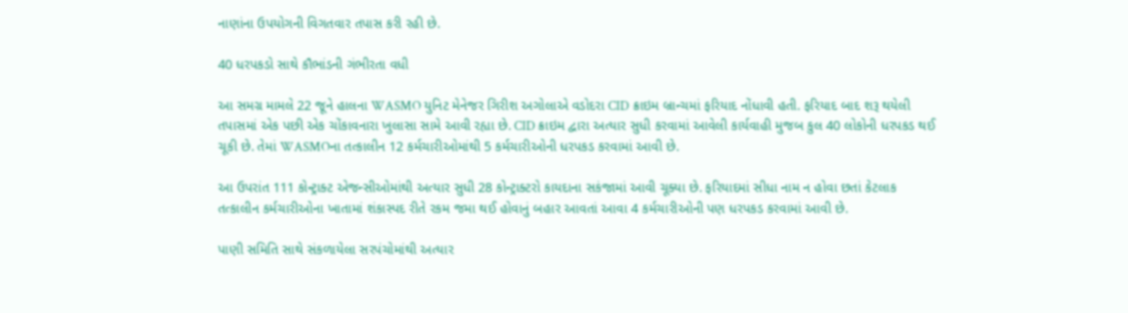નાણાંના ઉપયોગની વિગતવાર તપાસ કરી રહી છે.

40 ધરપકડો સાથે કૌભાંડની ગંભીરતા વધી

આ સમગ્ર મામલે 22 જૂને હાલના WASMO યુનિટ મેનેજર ગિરીશ અગોલાએ વડોદરા CID ક્રાઇમ બ્રાન્ચમાં ફરિયાદ નોંધાવી હતી. ફરિયાદ બાદ શરૂ થયેલી તપાસમાં એક પછી એક ચોંકાવનારા ખુલાસા સામે આવી રહ્યા છે. CID ક્રાઇમ દ્વારા અત્યાર સુધી કરવામાં આવેલી કાર્યવાહી મુજબ કુલ 40 લોકોની ધરપકડ થઈ ચૂકી છે. તેમાં WASMOના તત્કાલીન 12 કર્મચારીઓમાંથી 5 કર્મચારીઓની ધરપકડ કરવામાં આવી છે.

આ ઉપરાંત 111 કોન્ટ્રાક્ટ એજન્સીઓમાંથી અત્યાર સુધી 28 કોન્ટ્રાક્ટરો કાયદાના સકંજામાં આવી ચૂક્યા છે. ફરિયાદમાં સીધા નામ ન હોવા છતાં કેટલાક તત્કાલીન કર્મચારીઓના ખાતામાં શંકાસ્પદ રીતે રકમ જમા થઈ હોવાનું બહાર આવતાં આવા 4 કર્મચારીઓની પણ ધરપકડ કરવામાં આવી છે.

પાણી સમિતિ સાથે સંકળાયેલા સરપંચોમાંથી અત્યાર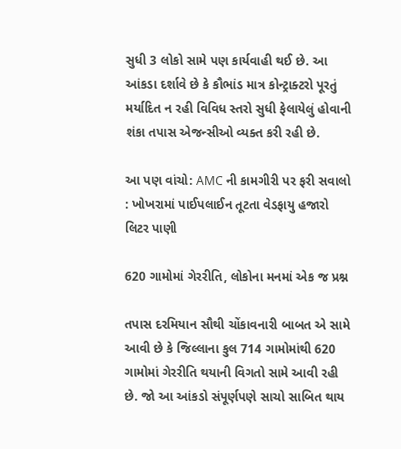સુધી 3 લોકો સામે પણ કાર્યવાહી થઈ છે. આ આંકડા દર્શાવે છે કે કૌભાંડ માત્ર કોન્ટ્રાક્ટરો પૂરતું મર્યાદિત ન રહી વિવિધ સ્તરો સુધી ફેલાયેલું હોવાની શંકા તપાસ એજન્સીઓ વ્યક્ત કરી રહી છે.

આ પણ વાંચો: AMC ની કામગીરી પર ફરી સવાલો : ખોખરામાં પાઈપલાઈન તૂટતા વેડફાયુ હજારો લિટર પાણી

620 ગામોમાં ગેરરીતિ, લોકોના મનમાં એક જ પ્રશ્ન

તપાસ દરમિયાન સૌથી ચોંકાવનારી બાબત એ સામે આવી છે કે જિલ્લાના કુલ 714 ગામોમાંથી 620 ગામોમાં ગેરરીતિ થયાની વિગતો સામે આવી રહી છે. જો આ આંકડો સંપૂર્ણપણે સાચો સાબિત થાય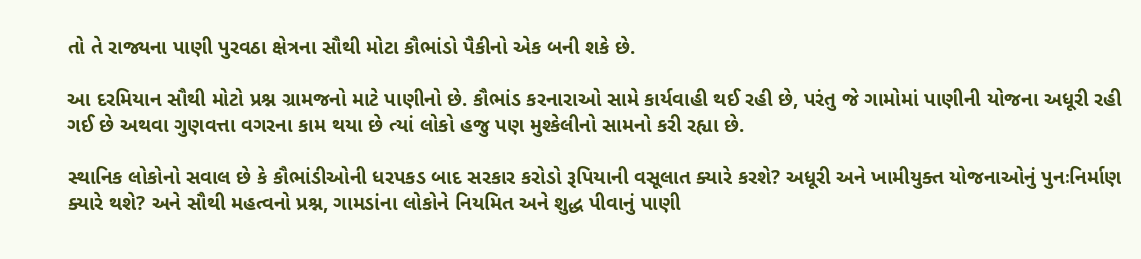તો તે રાજ્યના પાણી પુરવઠા ક્ષેત્રના સૌથી મોટા કૌભાંડો પૈકીનો એક બની શકે છે.

આ દરમિયાન સૌથી મોટો પ્રશ્ન ગ્રામજનો માટે પાણીનો છે. કૌભાંડ કરનારાઓ સામે કાર્યવાહી થઈ રહી છે, પરંતુ જે ગામોમાં પાણીની યોજના અધૂરી રહી ગઈ છે અથવા ગુણવત્તા વગરના કામ થયા છે ત્યાં લોકો હજુ પણ મુશ્કેલીનો સામનો કરી રહ્યા છે.

સ્થાનિક લોકોનો સવાલ છે કે કૌભાંડીઓની ધરપકડ બાદ સરકાર કરોડો રૂપિયાની વસૂલાત ક્યારે કરશે? અધૂરી અને ખામીયુક્ત યોજનાઓનું પુનઃનિર્માણ ક્યારે થશે? અને સૌથી મહત્વનો પ્રશ્ન, ગામડાંના લોકોને નિયમિત અને શુદ્ધ પીવાનું પાણી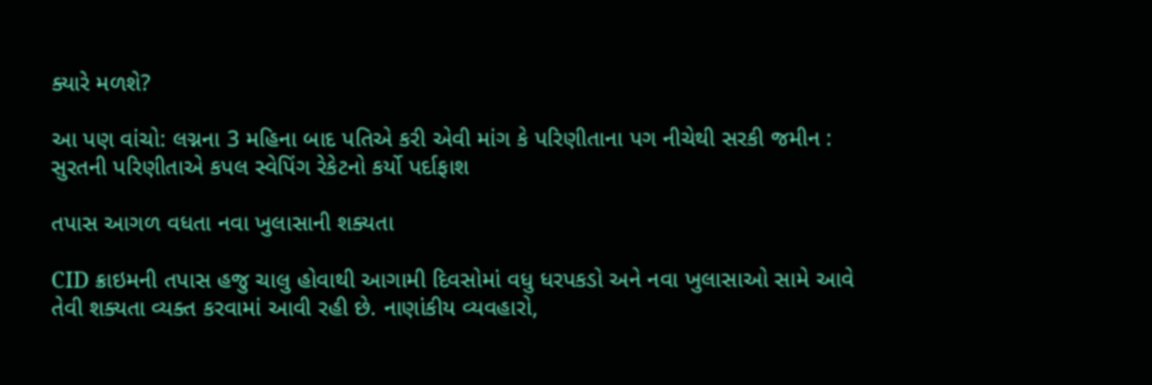ક્યારે મળશે?

આ પણ વાંચો: લગ્નના 3 મહિના બાદ પતિએ કરી એવી માંગ કે પરિણીતાના પગ નીચેથી સરકી જમીન : સુરતની પરિણીતાએ કપલ સ્વેપિંગ રેકેટનો કર્યો પર્દાફાશ

તપાસ આગળ વધતા નવા ખુલાસાની શક્યતા

CID ક્રાઇમની તપાસ હજુ ચાલુ હોવાથી આગામી દિવસોમાં વધુ ધરપકડો અને નવા ખુલાસાઓ સામે આવે તેવી શક્યતા વ્યક્ત કરવામાં આવી રહી છે. નાણાંકીય વ્યવહારો,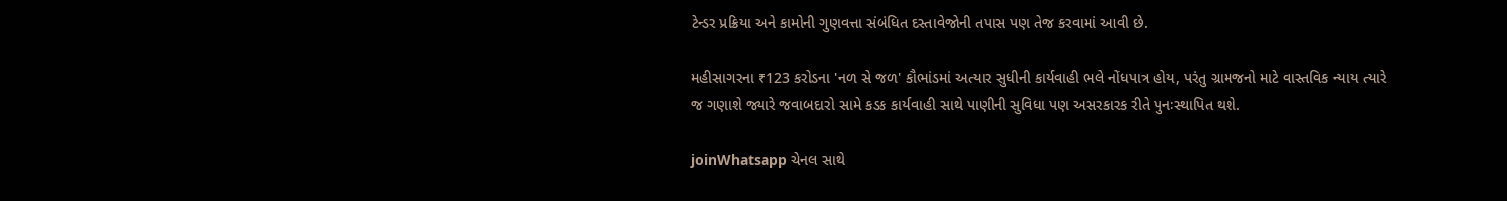ટેન્ડર પ્રક્રિયા અને કામોની ગુણવત્તા સંબંધિત દસ્તાવેજોની તપાસ પણ તેજ કરવામાં આવી છે.

મહીસાગરના ₹123 કરોડના 'નળ સે જળ' કૌભાંડમાં અત્યાર સુધીની કાર્યવાહી ભલે નોંધપાત્ર હોય, પરંતુ ગ્રામજનો માટે વાસ્તવિક ન્યાય ત્યારે જ ગણાશે જ્યારે જવાબદારો સામે કડક કાર્યવાહી સાથે પાણીની સુવિધા પણ અસરકારક રીતે પુનઃસ્થાપિત થશે.

joinWhatsapp ચેનલ સાથે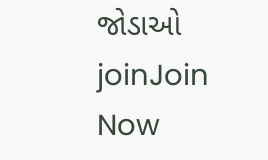જોડાઓ
joinJoin Now